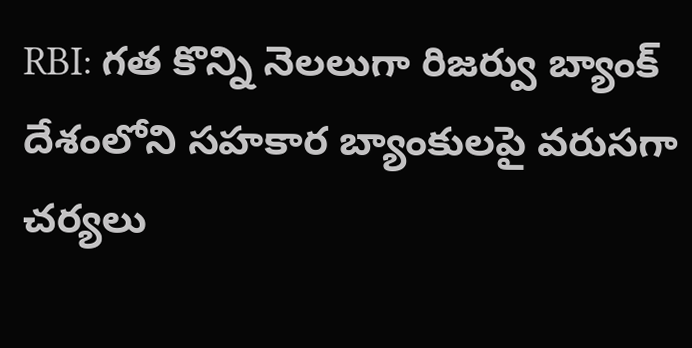RBI: గత కొన్ని నెలలుగా రిజర్వు బ్యాంక్ దేశంలోని సహకార బ్యాంకులపై వరుసగా చర్యలు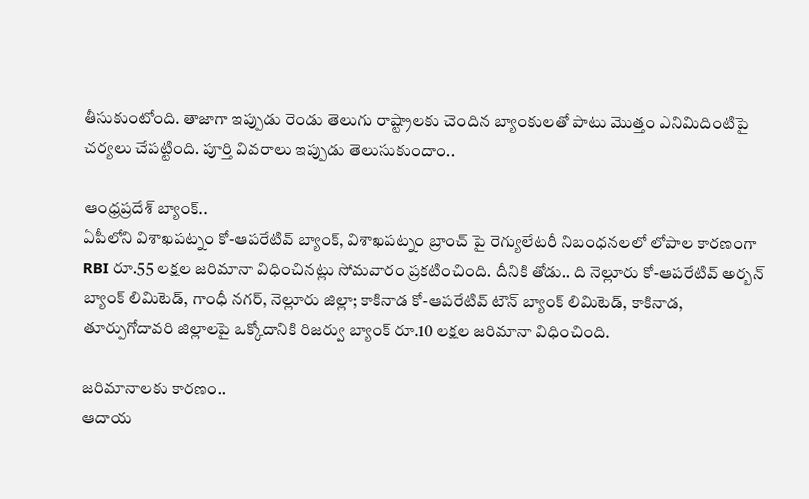తీసుకుంటోంది. తాజాగా ఇప్పుడు రెండు తెలుగు రాష్ట్రాలకు చెందిన బ్యాంకులతో పాటు మెుత్తం ఎనిమిదింటిపై చర్యలు చేపట్టింది. పూర్తి వివరాలు ఇప్పుడు తెలుసుకుందాం..

ఆంధ్రప్రదేశ్ బ్యాంక్..
ఏపీలోని విశాఖపట్నం కో-ఆపరేటివ్ బ్యాంక్, విశాఖపట్నం బ్రాంచ్ పై రెగ్యులేటరీ నిబంధనలలో లోపాల కారణంగా RBI రూ.55 లక్షల జరిమానా విధించినట్లు సోమవారం ప్రకటించింది. దీనికి తోడు.. ది నెల్లూరు కో-ఆపరేటివ్ అర్బన్ బ్యాంక్ లిమిటెడ్, గాంధీ నగర్, నెల్లూరు జిల్లా; కాకినాడ కో-ఆపరేటివ్ టౌన్ బ్యాంక్ లిమిటెడ్, కాకినాడ, తూర్పుగోదావరి జిల్లాలపై ఒక్కోదానికి రిజర్వు బ్యాంక్ రూ.10 లక్షల జరిమానా విధించింది.

జరిమానాలకు కారణం..
ఆదాయ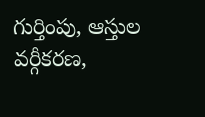గుర్తింపు, ఆస్తుల వర్గీకరణ,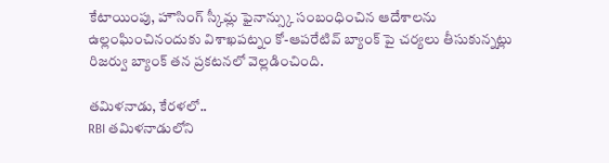కేటాయింపు, హౌసింగ్ స్కీమ్ల ఫైనాన్స్కు సంబంధించిన ఆదేశాలను ఉల్లంఘించినందుకు విశాఖపట్నం కో-ఆపరేటివ్ బ్యాంక్ పై చర్యలు తీసుకున్నట్లు రిజర్వు బ్యాంక్ తన ప్రకటనలో వెల్లడించింది.

తమిళనాడు, కేరళలో..
RBI తమిళనాడులోని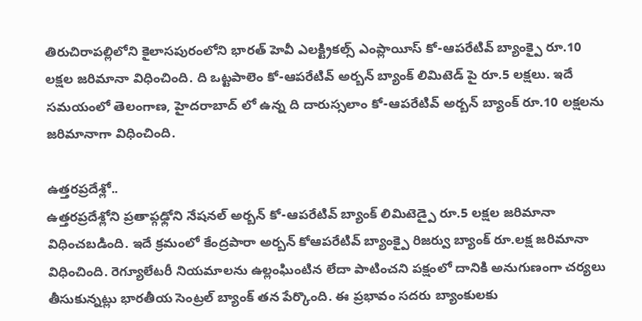తిరుచిరాపల్లిలోని కైలాసపురంలోని భారత్ హెవీ ఎలక్ట్రికల్స్ ఎంప్లాయీస్ కో-ఆపరేటివ్ బ్యాంక్పై రూ.10 లక్షల జరిమానా విధించింది. ది ఒట్టపాలెం కో-ఆపరేటివ్ అర్బన్ బ్యాంక్ లిమిటెడ్ పై రూ.5 లక్షలు. ఇదే సమయంలో తెలంగాణ, హైదరాబాద్ లో ఉన్న ది దారుస్సలాం కో-ఆపరేటివ్ అర్బన్ బ్యాంక్ రూ.10 లక్షలను జరిమానాగా విధించింది.

ఉత్తరప్రదేశ్లో..
ఉత్తరప్రదేశ్లోని ప్రతాప్గఢ్లోని నేషనల్ అర్బన్ కో-ఆపరేటివ్ బ్యాంక్ లిమిటెడ్పై రూ.5 లక్షల జరిమానా విధించబడింది. ఇదే క్రమంలో కేంద్రపారా అర్బన్ కోఆపరేటివ్ బ్యాంక్పై రిజర్వు బ్యాంక్ రూ.లక్ష జరిమానా విధించింది. రెగ్యూలేటరీ నియమాలను ఉల్లంఘింటిన లేదా పాటించని పక్షంలో దానికి అనుగుణంగా చర్యలు తీసుకున్నట్లు భారతీయ సెంట్రల్ బ్యాంక్ తన పేర్కొంది. ఈ ప్రభావం సదరు బ్యాంకులకు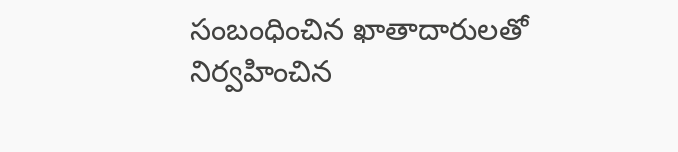సంబంధించిన ఖాతాదారులతో నిర్వహించిన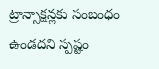ట్రాన్సాక్షన్లకు సంబంధం ఉండదని స్పష్టం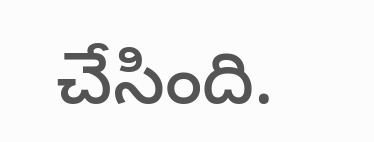చేసింది.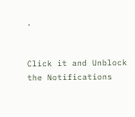.


Click it and Unblock the Notifications